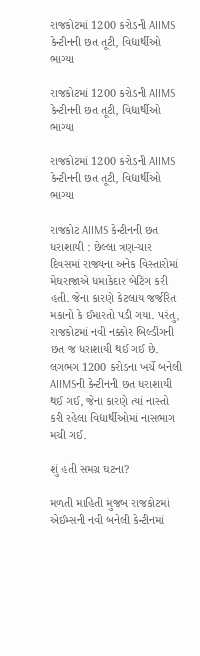રાજકોટમાં 1200 કરોડની AIIMS કેન્ટીનની છત તૂટી, વિદ્યાર્થીઓ ભાગ્યા

રાજકોટમાં 1200 કરોડની AIIMS કેન્ટીનની છત તૂટી, વિદ્યાર્થીઓ ભાગ્યા

રાજકોટમાં 1200 કરોડની AIIMS કેન્ટીનની છત તૂટી, વિદ્યાર્થીઓ ભાગ્યા

રાજકોટ AIIMS કેન્ટીનની છત ધરાશાયી : છેલ્લા ત્રણ-ચાર દિવસમાં રાજ્યના અનેક વિસ્તારોમાં મેઘરાજાએ ધમાકેદાર બેટિંગ કરી હતી. જેના કારણે કેટલાય જર્જરિત મકાનો કે ઈમારતો પડી ગયા. પરંતુ, રાજકોટમાં નવી નક્કોર બિલ્ડીંગની છત જ ધરાશાયી થઈ ગઈ છે. લગભગ 1200 કરોડના ખર્ચે બનેલી AIIMSની કેન્ટીનની છત ધરાશાયી થઈ ગઈ, જેના કારણે ત્યાં નાસ્તો કરી રહેલા વિદ્યાર્થીઓમાં નાસભાગ મચી ગઈ.

શું હતી સમગ્ર ઘટના?

મળતી માહિતી મુજબ રાજકોટમાં એઈમ્સની નવી બનેલી કેન્ટીનમાં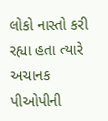લોકો નાસ્તો કરી રહ્યા હતા ત્યારે અચાનક પીઓપીની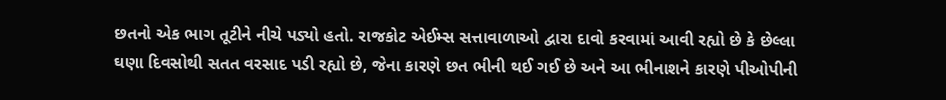છતનો એક ભાગ તૂટીને નીચે પડ્યો હતો. રાજકોટ એઈમ્સ સત્તાવાળાઓ દ્વારા દાવો કરવામાં આવી રહ્યો છે કે છેલ્લા ઘણા દિવસોથી સતત વરસાદ પડી રહ્યો છે, જેના કારણે છત ભીની થઈ ગઈ છે અને આ ભીનાશને કારણે પીઓપીની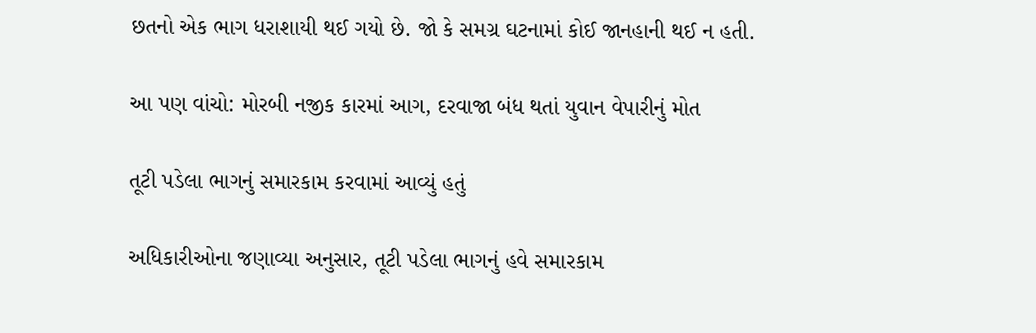છતનો એક ભાગ ધરાશાયી થઈ ગયો છે. જો કે સમગ્ર ઘટનામાં કોઈ જાનહાની થઈ ન હતી.

આ પણ વાંચો: મોરબી નજીક કારમાં આગ, દરવાજા બંધ થતાં યુવાન વેપારીનું મોત

તૂટી પડેલા ભાગનું સમારકામ કરવામાં આવ્યું હતું

અધિકારીઓના જણાવ્યા અનુસાર, તૂટી પડેલા ભાગનું હવે સમારકામ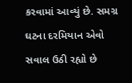કરવામાં આવ્યું છે. સમગ્ર ઘટના દરમિયાન એવો સવાલ ઉઠી રહ્યો છે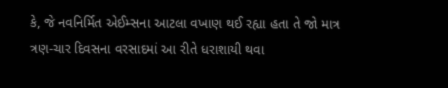કે, જે નવનિર્મિત એઈમ્સના આટલા વખાણ થઈ રહ્યા હતા તે જો માત્ર ત્રણ-ચાર દિવસના વરસાદમાં આ રીતે ધરાશાયી થવા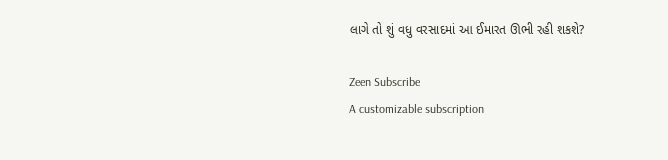લાગે તો શું વધુ વરસાદમાં આ ઈમારત ઊભી રહી શકશે?

Zeen Subscribe
A customizable subscription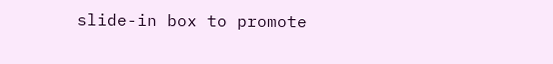slide-in box to promote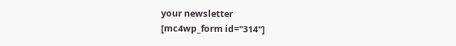your newsletter
[mc4wp_form id="314"]